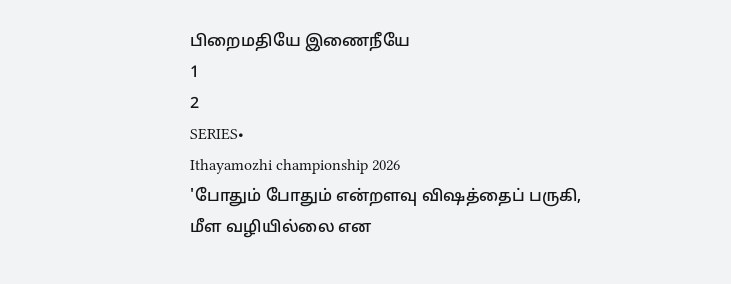பிறைமதியே இணைநீயே
1
2
SERIES•
Ithayamozhi championship 2026
'போதும் போதும் என்றளவு விஷத்தைப் பருகி,
மீள வழியில்லை என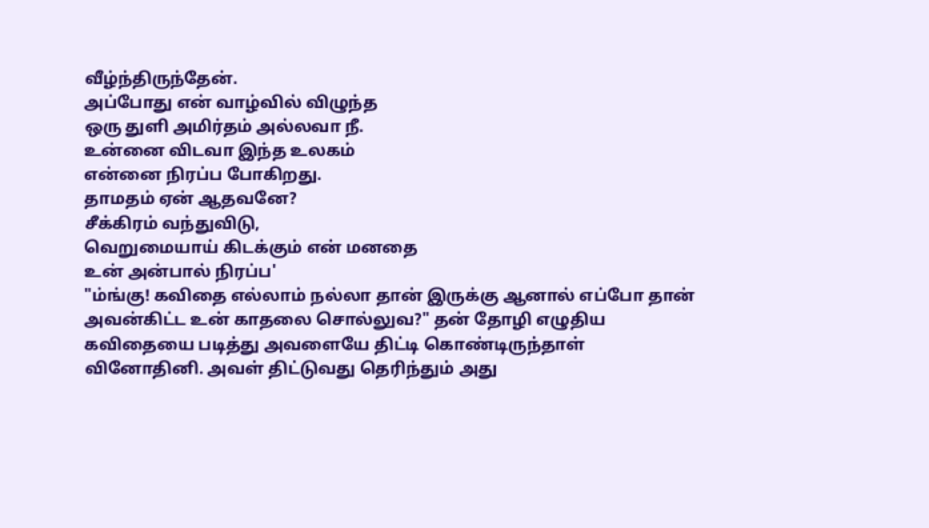வீழ்ந்திருந்தேன்.
அப்போது என் வாழ்வில் விழுந்த
ஒரு துளி அமிர்தம் அல்லவா நீ.
உன்னை விடவா இந்த உலகம்
என்னை நிரப்ப போகிறது.
தாமதம் ஏன் ஆதவனே?
சீக்கிரம் வந்துவிடு,
வெறுமையாய் கிடக்கும் என் மனதை
உன் அன்பால் நிரப்ப'
"ம்ங்கு! கவிதை எல்லாம் நல்லா தான் இருக்கு ஆனால் எப்போ தான் அவன்கிட்ட உன் காதலை சொல்லுவ?" தன் தோழி எழுதிய கவிதையை படித்து அவளையே திட்டி கொண்டிருந்தாள் வினோதினி. அவள் திட்டுவது தெரிந்தும் அது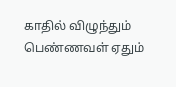காதில் விழுந்தும் பெண்ணவள் ஏதும்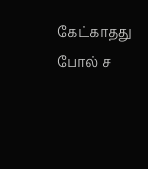கேட்காதது போல் ச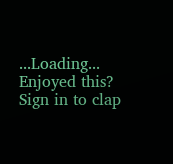...Loading...
Enjoyed this?
Sign in to clap